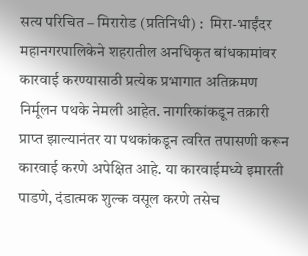सत्य परिचित – मिरारोड (प्रतिनिधी) :  मिरा-भाईंदर महानगरपालिकेने शहरातील अनधिकृत बांधकामांवर कारवाई करण्यासाठी प्रत्येक प्रभागात अतिक्रमण निर्मूलन पथके नेमली आहेत. नागरिकांकडून तक्रारी प्राप्त झाल्यानंतर या पथकांकडून त्वरित तपासणी करून कारवाई करणे अपेक्षित आहे. या कारवाईमध्ये इमारती पाडणे, दंडात्मक शुल्क वसूल करणे तसेच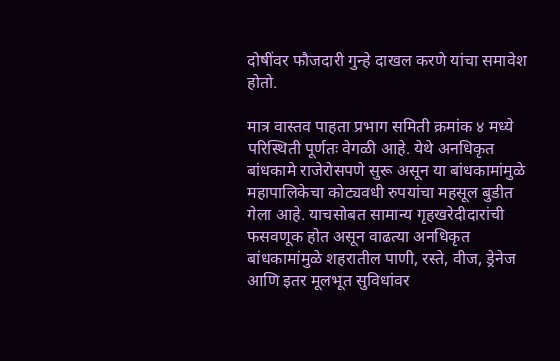दोषींवर फौजदारी गुन्हे दाखल करणे यांचा समावेश होतो.

मात्र वास्तव पाहता प्रभाग समिती क्रमांक ४ मध्ये परिस्थिती पूर्णतः वेगळी आहे. येथे अनधिकृत बांधकामे राजेरोसपणे सुरू असून या बांधकामांमुळे महापालिकेचा कोट्यवधी रुपयांचा महसूल बुडीत गेला आहे. याचसोबत सामान्य गृहखरेदीदारांची फसवणूक होत असून वाढत्या अनधिकृत बांधकामांमुळे शहरातील पाणी, रस्ते, वीज, ड्रेनेज आणि इतर मूलभूत सुविधांवर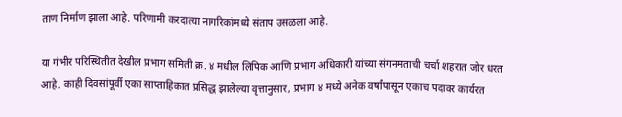ताण निर्माण झाला आहे. परिणामी करदात्या नागरिकांमध्ये संताप उसळला आहे.

या गंभीर परिस्थितीत देखील प्रभाग समिती क्र. ४ मधील लिपिक आणि प्रभाग अधिकारी यांच्या संगनमताची चर्चा शहरात जोर धरत आहे. काही दिवसांपूर्वी एका साप्ताहिकात प्रसिद्ध झालेल्या वृत्तानुसार, प्रभाग ४ मध्ये अनेक वर्षांपासून एकाच पदावर कार्यरत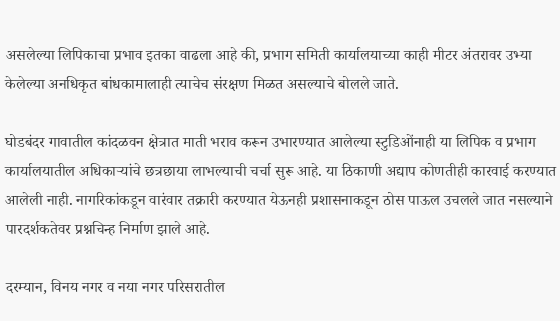असलेल्या लिपिकाचा प्रभाव इतका वाढला आहे की, प्रभाग समिती कार्यालयाच्या काही मीटर अंतरावर उभ्या केलेल्या अनधिकृत बांधकामालाही त्याचेच संरक्षण मिळत असल्याचे बोलले जाते.

घोडबंदर गावातील कांदळवन क्षेत्रात माती भराव करून उभारण्यात आलेल्या स्टुडिओंनाही या लिपिक व प्रभाग कार्यालयातील अधिकाऱ्यांचे छत्रछाया लाभल्याची चर्चा सुरू आहे. या ठिकाणी अद्याप कोणतीही कारवाई करण्यात आलेली नाही. नागरिकांकडून वारंवार तक्रारी करण्यात येऊनही प्रशासनाकडून ठोस पाऊल उचलले जात नसल्याने पारदर्शकतेवर प्रश्नचिन्ह निर्माण झाले आहे.

दरम्यान, विनय नगर व नया नगर परिसरातील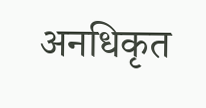अनधिकृत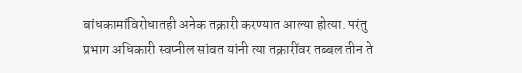बांधकामांविरोधातही अनेक तक्रारी करण्यात आल्या होत्या. परंतु प्रभाग अधिकारी स्वप्नील सांवत यांनी त्या तक्रारींवर तब्बल तीन ते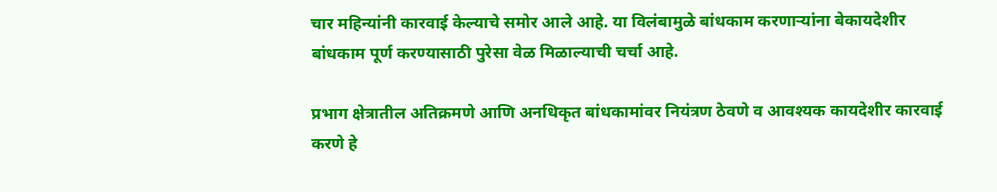चार महिन्यांनी कारवाई केल्याचे समोर आले आहे. या विलंबामुळे बांधकाम करणाऱ्यांना बेकायदेशीर बांधकाम पूर्ण करण्यासाठी पुरेसा वेळ मिळाल्याची चर्चा आहे.

प्रभाग क्षेत्रातील अतिक्रमणे आणि अनधिकृत बांधकामांवर नियंत्रण ठेवणे व आवश्यक कायदेशीर कारवाई करणे हे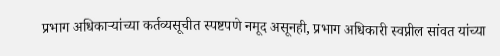प्रभाग अधिकाऱ्यांच्या कर्तव्यसूचीत स्पष्टपणे नमूद असूनही, प्रभाग अधिकारी स्वप्नील सांवत यांच्या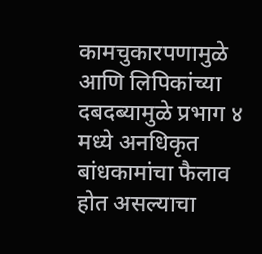कामचुकारपणामुळे आणि लिपिकांच्या दबदब्यामुळे प्रभाग ४ मध्ये अनधिकृत बांधकामांचा फैलाव होत असल्याचा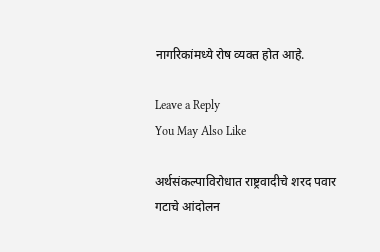नागरिकांमध्ये रोष व्यक्त होत आहे.

Leave a Reply
You May Also Like

अर्थसंकल्पाविरोधात राष्ट्रवादीचे शरद पवार गटाचे आंदोलन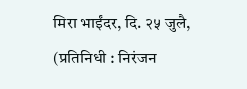मिरा भाईंदर, दि. २५ जुलै, (प्रतिनिधी : निरंजन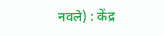नवले) : केंद्र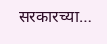सरकारच्या…